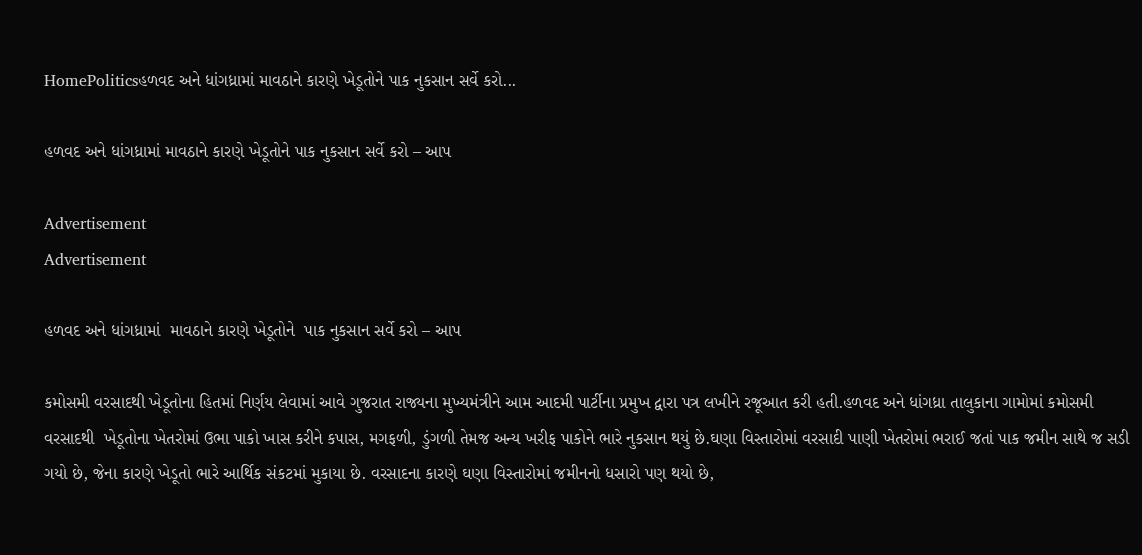HomePoliticsહળવદ અને ધાંગધ્રામાં માવઠાને કારણે ખેડૂતોને પાક નુકસાન સર્વે કરો...

હળવદ અને ધાંગધ્રામાં માવઠાને કારણે ખેડૂતોને પાક નુકસાન સર્વે કરો – આપ

Advertisement
Advertisement

હળવદ અને ધાંગધ્રામાં  માવઠાને કારણે ખેડૂતોને  પાક નુકસાન સર્વે કરો – આપ

કમોસમી વરસાદથી ખેડૂતોના હિતમાં નિર્ણય લેવામાં આવે ગુજરાત રાજ્યના મુખ્યમંત્રીને આમ આદમી પાર્ટીના પ્રમુખ દ્વારા પત્ર લખીને રજૂઆત કરી હતી.હળવદ અને ધાંગધ્રા તાલુકાના ગામોમાં કમોસમી વરસાદથી  ખેડૂતોના ખેતરોમાં ઉભા પાકો ખાસ કરીને કપાસ, મગફળી, ડુંગળી તેમજ અન્ય ખરીફ પાકોને ભારે નુકસાન થયું છે.ઘણા વિસ્તારોમાં વરસાદી પાણી ખેતરોમાં ભરાઈ જતાં પાક જમીન સાથે જ સડી ગયો છે, જેના કારણે ખેડૂતો ભારે આર્થિક સંકટમાં મુકાયા છે. વરસાદના કારણે ઘણા વિસ્તારોમાં જમીનનો ધસારો પણ થયો છે,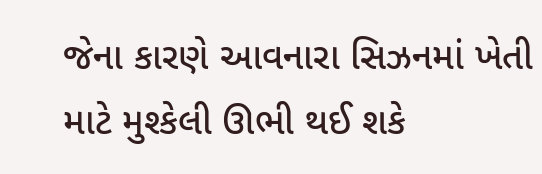જેના કારણે આવનારા સિઝનમાં ખેતી માટે મુશ્કેલી ઊભી થઈ શકે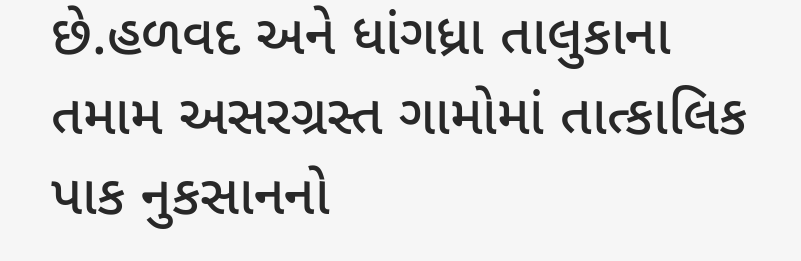છે.હળવદ અને ધાંગધ્રા તાલુકાના તમામ અસરગ્રસ્ત ગામોમાં તાત્કાલિક પાક નુકસાનનો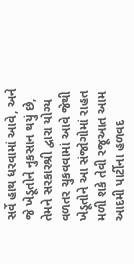સર્વે હાથ ધરવામાં આવે, અને જે ખેડૂતોને નુકસાન થયું છે, તેમને સરકારશ્રી દ્વારા યોગ્ય વળતર ચુકવવામાં આવે જેથી ખેડૂતોને આ સંજોગોમાં રાહત મળી શકે તેવી રજૂઆત આમ આદમી પાર્ટીના હળવદ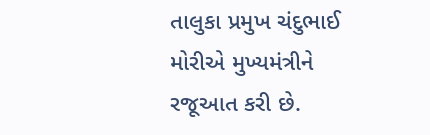તાલુકા પ્રમુખ ચંદુભાઈ મોરીએ મુખ્યમંત્રીને રજૂઆત કરી છે.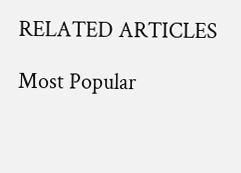RELATED ARTICLES

Most Popular